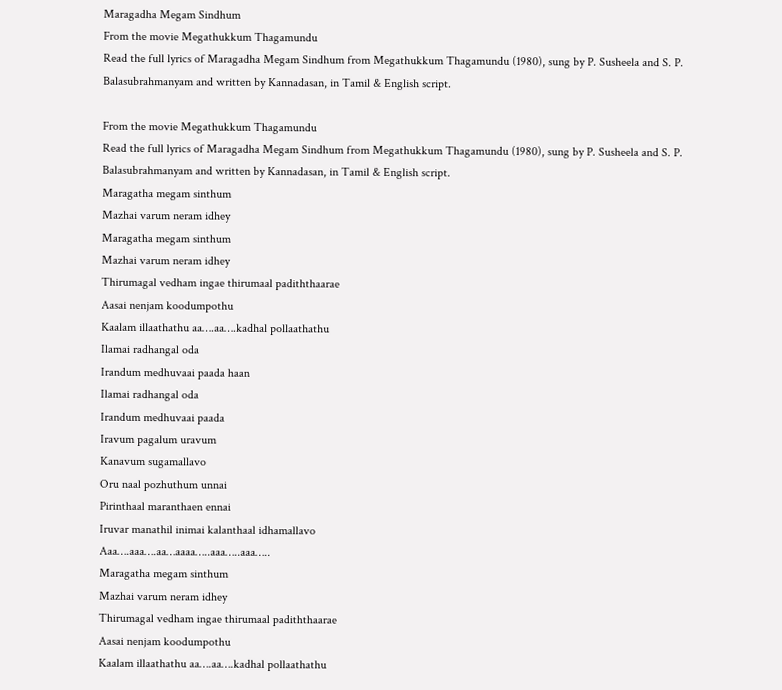Maragadha Megam Sindhum
From the movie Megathukkum Thagamundu
Read the full lyrics of Maragadha Megam Sindhum from Megathukkum Thagamundu (1980), sung by P. Susheela and S. P. Balasubrahmanyam and written by Kannadasan, in Tamil & English script.

From the movie Megathukkum Thagamundu
Read the full lyrics of Maragadha Megam Sindhum from Megathukkum Thagamundu (1980), sung by P. Susheela and S. P. Balasubrahmanyam and written by Kannadasan, in Tamil & English script.
Maragatha megam sinthum
Mazhai varum neram idhey
Maragatha megam sinthum
Mazhai varum neram idhey
Thirumagal vedham ingae thirumaal padiththaarae
Aasai nenjam koodumpothu
Kaalam illaathathu aa….aa….kadhal pollaathathu
Ilamai radhangal oda
Irandum medhuvaai paada haan
Ilamai radhangal oda
Irandum medhuvaai paada
Iravum pagalum uravum
Kanavum sugamallavo
Oru naal pozhuthum unnai
Pirinthaal maranthaen ennai
Iruvar manathil inimai kalanthaal idhamallavo
Aaa….aaa….aa…aaaa…..aaa…..aaa…..
Maragatha megam sinthum
Mazhai varum neram idhey
Thirumagal vedham ingae thirumaal padiththaarae
Aasai nenjam koodumpothu
Kaalam illaathathu aa….aa….kadhal pollaathathu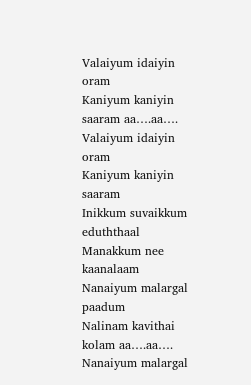Valaiyum idaiyin oram
Kaniyum kaniyin saaram aa….aa….
Valaiyum idaiyin oram
Kaniyum kaniyin saaram
Inikkum suvaikkum eduththaal
Manakkum nee kaanalaam
Nanaiyum malargal paadum
Nalinam kavithai kolam aa….aa….
Nanaiyum malargal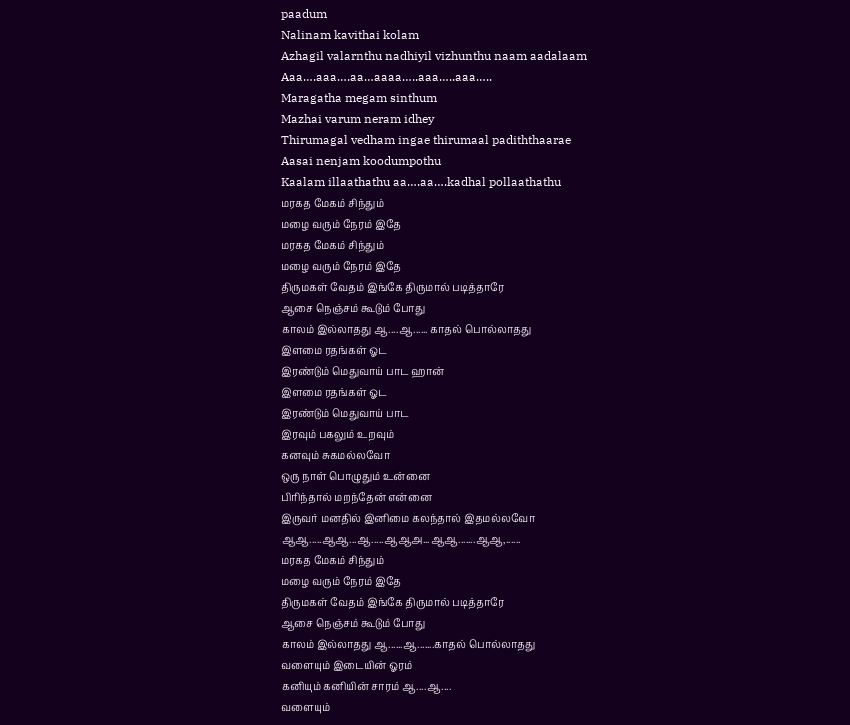paadum
Nalinam kavithai kolam
Azhagil valarnthu nadhiyil vizhunthu naam aadalaam
Aaa….aaa….aa…aaaa…..aaa…..aaa…..
Maragatha megam sinthum
Mazhai varum neram idhey
Thirumagal vedham ingae thirumaal padiththaarae
Aasai nenjam koodumpothu
Kaalam illaathathu aa….aa….kadhal pollaathathu
மரகத மேகம் சிந்தும்
மழை வரும் நேரம் இதே
மரகத மேகம் சிந்தும்
மழை வரும் நேரம் இதே
திருமகள் வேதம் இங்கே திருமால் படித்தாரே
ஆசை நெஞ்சம் கூடும் போது
காலம் இல்லாதது ஆ....ஆ...... காதல் பொல்லாதது
இளமை ரதங்கள் ஓட
இரண்டும் மெதுவாய் பாட ஹான்
இளமை ரதங்கள் ஓட
இரண்டும் மெதுவாய் பாட
இரவும் பகலும் உறவும்
கனவும் சுகமல்லவோ
ஒரு நாள் பொழுதும் உன்னை
பிரிந்தால் மறந்தேன் என்னை
இருவர் மனதில் இனிமை கலந்தால் இதமல்லவோ
ஆஆ.....ஆஆ...ஆ.....ஆஆஅ...ஆஆ.......ஆஆ,......
மரகத மேகம் சிந்தும்
மழை வரும் நேரம் இதே
திருமகள் வேதம் இங்கே திருமால் படித்தாரே
ஆசை நெஞ்சம் கூடும் போது
காலம் இல்லாதது ஆ......ஆ.......காதல் பொல்லாதது
வளையும் இடையின் ஓரம்
கனியும் கனியின் சாரம் ஆ....ஆ....
வளையும்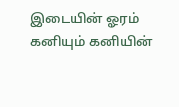இடையின் ஓரம்
கனியும் கனியின்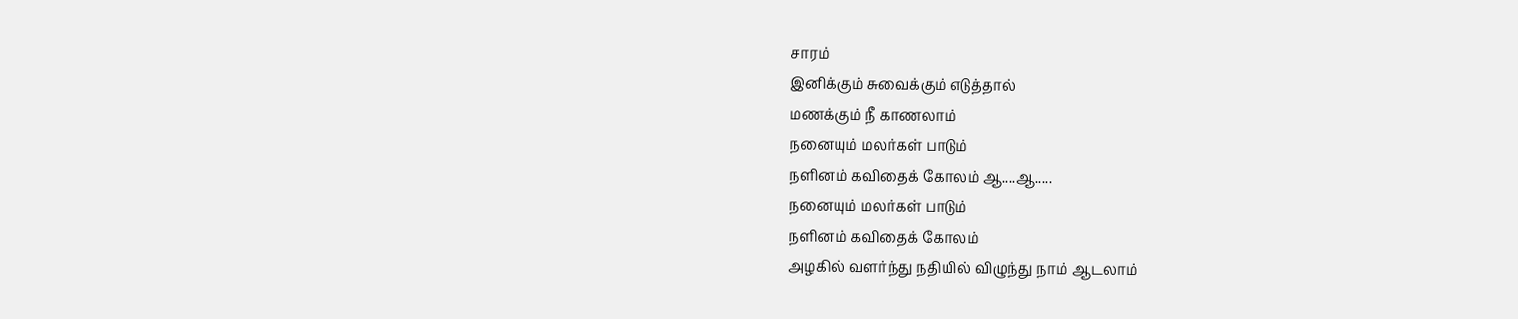சாரம்
இனிக்கும் சுவைக்கும் எடுத்தால்
மணக்கும் நீ காணலாம்
நனையும் மலர்கள் பாடும்
நளினம் கவிதைக் கோலம் ஆ....ஆ.....
நனையும் மலர்கள் பாடும்
நளினம் கவிதைக் கோலம்
அழகில் வளர்ந்து நதியில் விழுந்து நாம் ஆடலாம்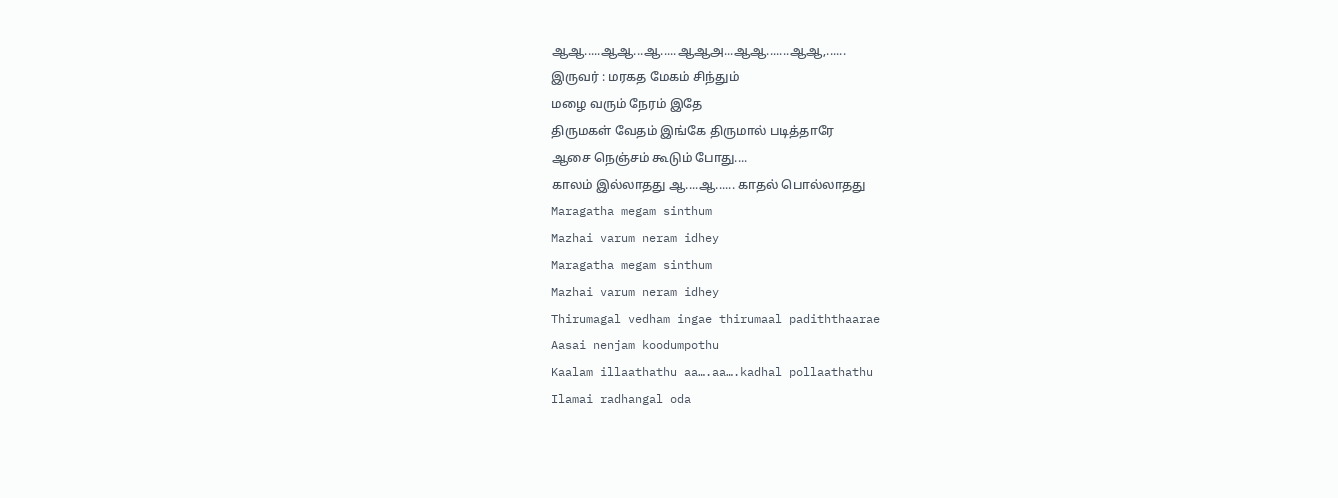ஆஆ.....ஆஆ...ஆ.....ஆஆஅ...ஆஆ.......ஆஆ,......
இருவர் : மரகத மேகம் சிந்தும்
மழை வரும் நேரம் இதே
திருமகள் வேதம் இங்கே திருமால் படித்தாரே
ஆசை நெஞ்சம் கூடும் போது....
காலம் இல்லாதது ஆ....ஆ...... காதல் பொல்லாதது
Maragatha megam sinthum
Mazhai varum neram idhey
Maragatha megam sinthum
Mazhai varum neram idhey
Thirumagal vedham ingae thirumaal padiththaarae
Aasai nenjam koodumpothu
Kaalam illaathathu aa….aa….kadhal pollaathathu
Ilamai radhangal oda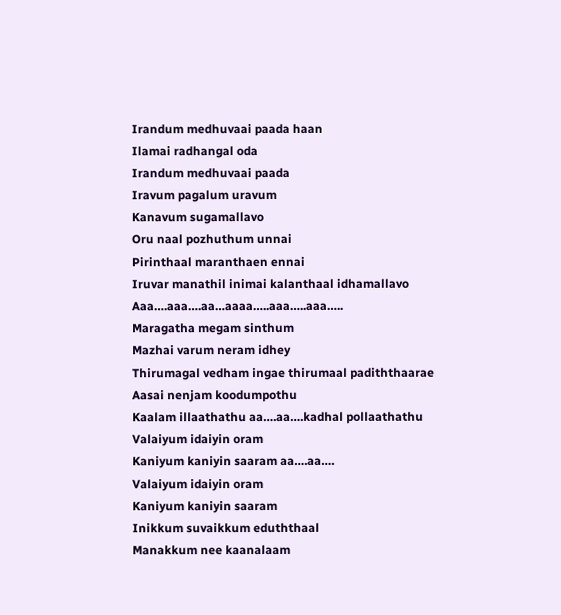Irandum medhuvaai paada haan
Ilamai radhangal oda
Irandum medhuvaai paada
Iravum pagalum uravum
Kanavum sugamallavo
Oru naal pozhuthum unnai
Pirinthaal maranthaen ennai
Iruvar manathil inimai kalanthaal idhamallavo
Aaa….aaa….aa…aaaa…..aaa…..aaa…..
Maragatha megam sinthum
Mazhai varum neram idhey
Thirumagal vedham ingae thirumaal padiththaarae
Aasai nenjam koodumpothu
Kaalam illaathathu aa….aa….kadhal pollaathathu
Valaiyum idaiyin oram
Kaniyum kaniyin saaram aa….aa….
Valaiyum idaiyin oram
Kaniyum kaniyin saaram
Inikkum suvaikkum eduththaal
Manakkum nee kaanalaam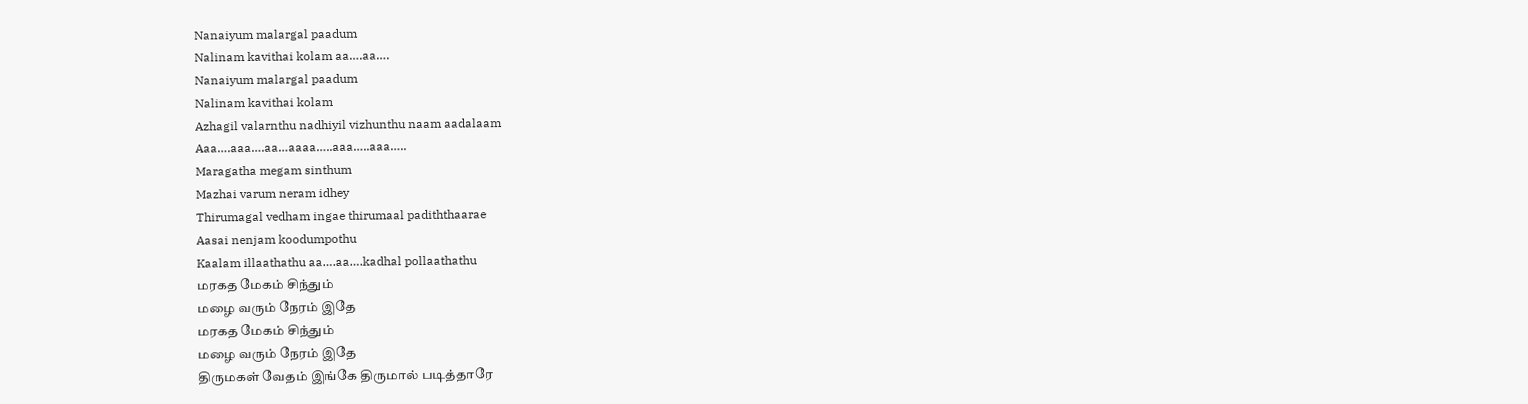Nanaiyum malargal paadum
Nalinam kavithai kolam aa….aa….
Nanaiyum malargal paadum
Nalinam kavithai kolam
Azhagil valarnthu nadhiyil vizhunthu naam aadalaam
Aaa….aaa….aa…aaaa…..aaa…..aaa…..
Maragatha megam sinthum
Mazhai varum neram idhey
Thirumagal vedham ingae thirumaal padiththaarae
Aasai nenjam koodumpothu
Kaalam illaathathu aa….aa….kadhal pollaathathu
மரகத மேகம் சிந்தும்
மழை வரும் நேரம் இதே
மரகத மேகம் சிந்தும்
மழை வரும் நேரம் இதே
திருமகள் வேதம் இங்கே திருமால் படித்தாரே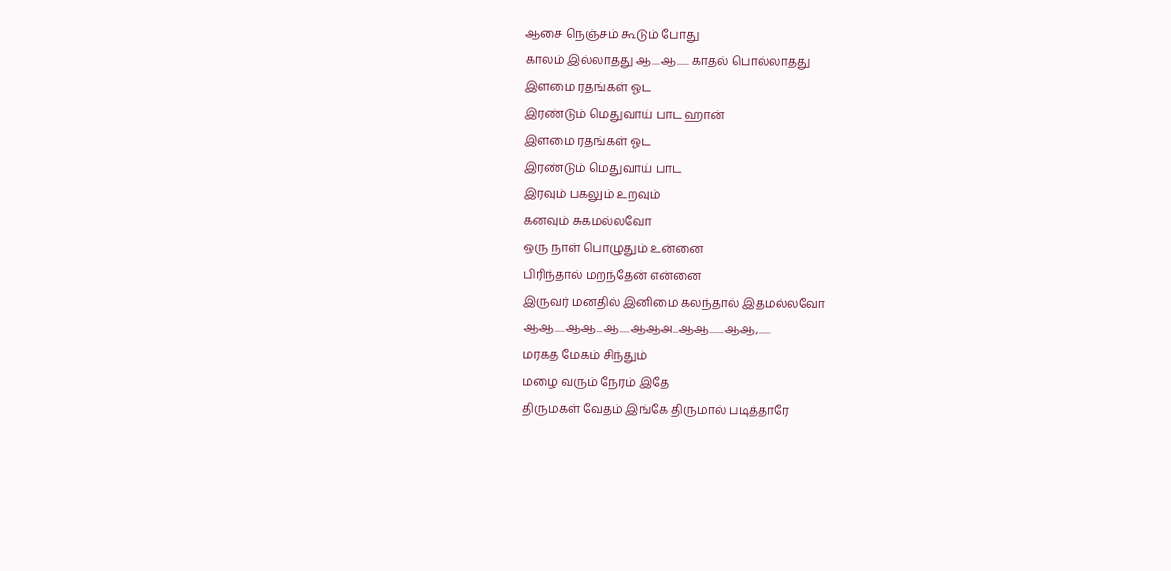ஆசை நெஞ்சம் கூடும் போது
காலம் இல்லாதது ஆ....ஆ...... காதல் பொல்லாதது
இளமை ரதங்கள் ஓட
இரண்டும் மெதுவாய் பாட ஹான்
இளமை ரதங்கள் ஓட
இரண்டும் மெதுவாய் பாட
இரவும் பகலும் உறவும்
கனவும் சுகமல்லவோ
ஒரு நாள் பொழுதும் உன்னை
பிரிந்தால் மறந்தேன் என்னை
இருவர் மனதில் இனிமை கலந்தால் இதமல்லவோ
ஆஆ.....ஆஆ...ஆ.....ஆஆஅ...ஆஆ.......ஆஆ,......
மரகத மேகம் சிந்தும்
மழை வரும் நேரம் இதே
திருமகள் வேதம் இங்கே திருமால் படித்தாரே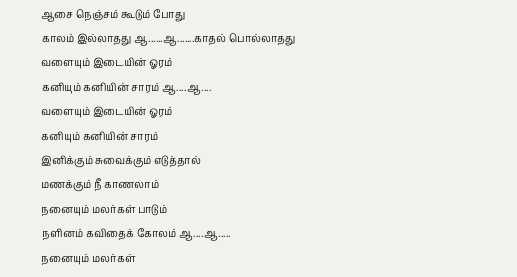ஆசை நெஞ்சம் கூடும் போது
காலம் இல்லாதது ஆ......ஆ.......காதல் பொல்லாதது
வளையும் இடையின் ஓரம்
கனியும் கனியின் சாரம் ஆ....ஆ....
வளையும் இடையின் ஓரம்
கனியும் கனியின் சாரம்
இனிக்கும் சுவைக்கும் எடுத்தால்
மணக்கும் நீ காணலாம்
நனையும் மலர்கள் பாடும்
நளினம் கவிதைக் கோலம் ஆ....ஆ.....
நனையும் மலர்கள்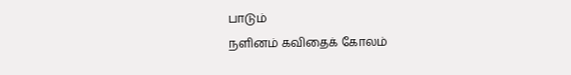பாடும்
நளினம் கவிதைக் கோலம்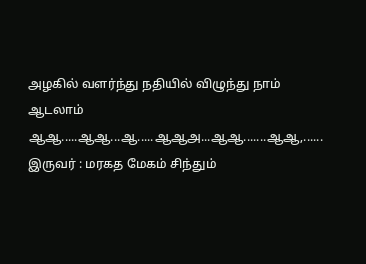அழகில் வளர்ந்து நதியில் விழுந்து நாம் ஆடலாம்
ஆஆ.....ஆஆ...ஆ.....ஆஆஅ...ஆஆ.......ஆஆ,......
இருவர் : மரகத மேகம் சிந்தும்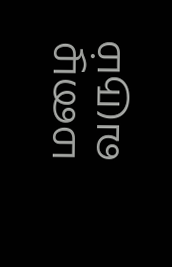மழை வரும்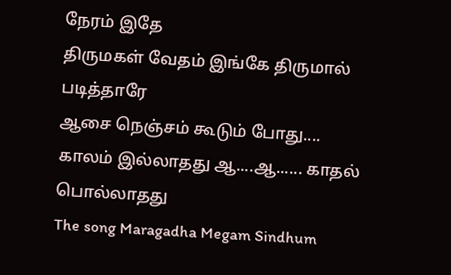நேரம் இதே
திருமகள் வேதம் இங்கே திருமால் படித்தாரே
ஆசை நெஞ்சம் கூடும் போது....
காலம் இல்லாதது ஆ....ஆ...... காதல் பொல்லாதது
The song Maragadha Megam Sindhum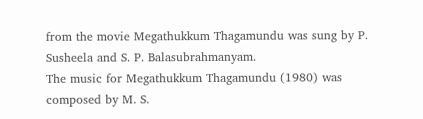from the movie Megathukkum Thagamundu was sung by P. Susheela and S. P. Balasubrahmanyam.
The music for Megathukkum Thagamundu (1980) was composed by M. S.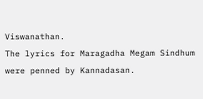Viswanathan.
The lyrics for Maragadha Megam Sindhum were penned by Kannadasan.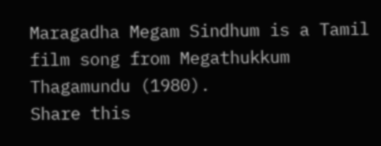Maragadha Megam Sindhum is a Tamil film song from Megathukkum Thagamundu (1980).
Share this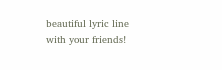beautiful lyric line with your friends!